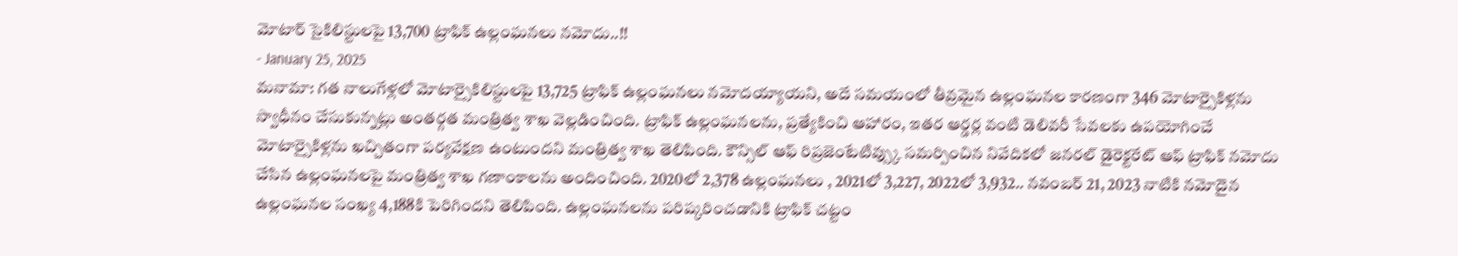మోటార్ సైకిలిస్టులపై 13,700 ట్రాఫిక్ ఉల్లంఘనలు నమోదు..!!
- January 25, 2025
మనామా: గత నాలుగేళ్లలో మోటార్సైకిలిస్టులపై 13,725 ట్రాఫిక్ ఉల్లంఘనలు నమోదయ్యాయని, అదే సమయంలో తీవ్రమైన ఉల్లంఘనల కారణంగా 346 మోటార్సైకిళ్లను స్వాధీనం చేసుకున్నట్లు అంతర్గత మంత్రిత్వ శాఖ వెల్లడించింది. ట్రాఫిక్ ఉల్లంఘనలను, ప్రత్యేకించి ఆహారం, ఇతర ఆర్డర్ల వంటి డెలివరీ సేవలకు ఉపయోగించే మోటార్సైకిళ్లను ఖచ్చితంగా పర్యవేక్షణ ఉంటుందని మంత్రిత్వ శాఖ తెలిపింది. కౌన్సిల్ ఆఫ్ రిప్రజెంటేటివ్స్కు సమర్పించిన నివేదికలో జనరల్ డైరెక్టరేట్ ఆఫ్ ట్రాఫిక్ నమోదు చేసిన ఉల్లంఘనలపై మంత్రిత్వ శాఖ గణాంకాలను అందించింది. 2020లో 2,378 ఉల్లంఘనలు , 2021లో 3,227, 2022లో 3,932.. నవంబర్ 21, 2023 నాటికి నమోదైన ఉల్లంఘనల సంఖ్య 4,188కి పెరిగిందని తెలిపింది. ఉల్లంఘనలను పరిష్కరించడానికి ట్రాఫిక్ చట్టం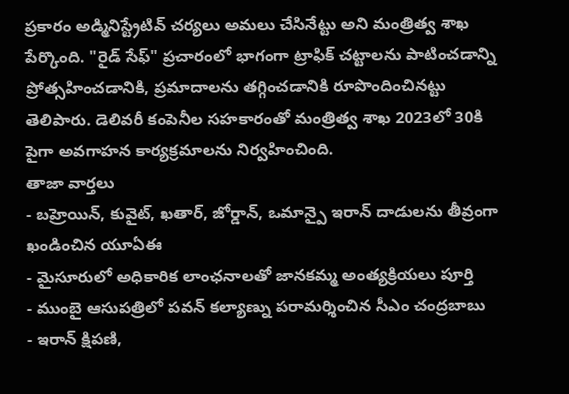ప్రకారం అడ్మినిస్ట్రేటివ్ చర్యలు అమలు చేసినేట్టు అని మంత్రిత్వ శాఖ పేర్కొంది. "రైడ్ సేఫ్" ప్రచారంలో భాగంగా ట్రాఫిక్ చట్టాలను పాటించడాన్ని ప్రోత్సహించడానికి, ప్రమాదాలను తగ్గించడానికి రూపొందించినట్టు తెలిపారు. డెలివరీ కంపెనీల సహకారంతో మంత్రిత్వ శాఖ 2023లో 30కి పైగా అవగాహన కార్యక్రమాలను నిర్వహించింది.
తాజా వార్తలు
- బహ్రెయిన్, కువైట్, ఖతార్, జోర్డాన్, ఒమాన్పై ఇరాన్ దాడులను తీవ్రంగా ఖండించిన యూఏఈ
- మైసూరులో అధికారిక లాంఛనాలతో జానకమ్మ అంత్యక్రియలు పూర్తి
- ముంబై ఆసుపత్రిలో పవన్ కల్యాణ్ను పరామర్శించిన సీఎం చంద్రబాబు
- ఇరాన్ క్షిపణి,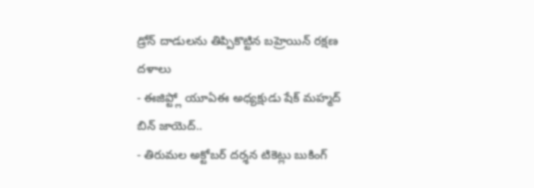డ్రోన్ దాడులను తిప్పికొట్టిన బహ్రెయిన్ రక్షణ దళాలు
- ఈజిప్ట్లో యూఏఈ అధ్యక్షుడు షేక్ మహ్మద్ బిన్ జాయెద్..
- తిరుమల అక్టోబర్ దర్శన టికెట్లు బుకింగ్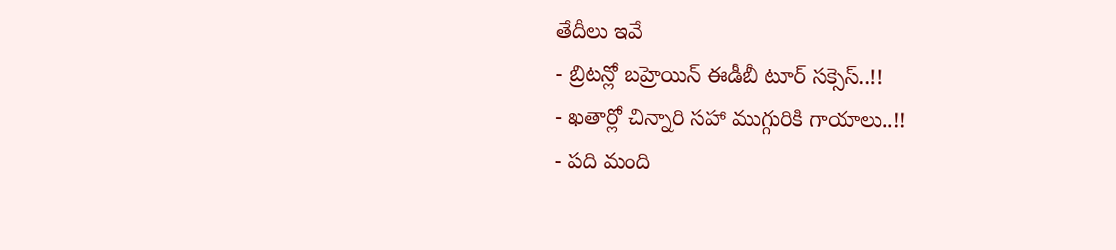తేదీలు ఇవే
- బ్రిటన్లో బహ్రెయిన్ ఈడీబీ టూర్ సక్సెస్..!!
- ఖతార్లో చిన్నారి సహా ముగ్గురికి గాయాలు..!!
- పది మంది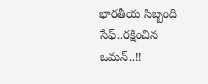భారతీయ సిబ్బంది సేఫ్..రక్షించిన ఒమన్..!!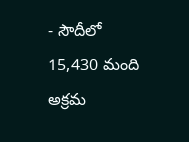- సౌదీలో 15,430 మంది అక్రమ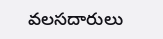వలసదారులు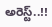అరెస్ట్..!!